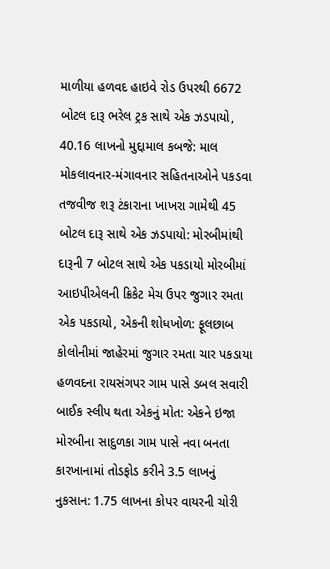માળીયા હળવદ હાઇવે રોડ ઉપરથી 6672 બોટલ દારૂ ભરેલ ટ્રક સાથે એક ઝડપાયો, 40.16 લાખનો મુદ્દામાલ કબજે: માલ મોકલાવનાર-મંગાવનાર સહિતનાઓને પકડવા તજવીજ શરૂ ટંકારાના ખાખરા ગામેથી 45 બોટલ દારૂ સાથે એક ઝડપાયો: મોરબીમાંથી દારૂની 7 બોટલ સાથે એક પકડાયો મોરબીમાં આઇપીએલની ક્રિકેટ મેચ ઉપર જુગાર રમતા એક પકડાયો, એકની શોધખોળ: ફૂલછાબ કોલોનીમાં જાહેરમાં જુગાર રમતા ચાર પકડાયા હળવદના રાયસંગપર ગામ પાસે ડબલ સવારી બાઈક સ્લીપ થતા એકનું મોત: એકને ઇજા મોરબીના સાદુળકા ગામ પાસે નવા બનતા કારખાનામાં તોડફોડ કરીને 3.5 લાખનું નુકસાન: 1.75 લાખના કોપર વાયરની ચોરી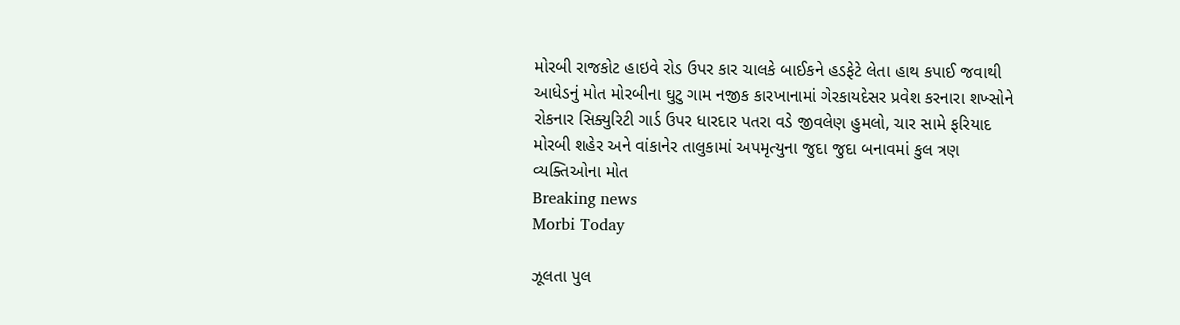મોરબી રાજકોટ હાઇવે રોડ ઉપર કાર ચાલકે બાઈકને હડફેટે લેતા હાથ કપાઈ જવાથી આધેડનું મોત મોરબીના ઘુટુ ગામ નજીક કારખાનામાં ગેરકાયદેસર પ્રવેશ કરનારા શખ્સોને રોકનાર સિક્યુરિટી ગાર્ડ ઉપર ધારદાર પતરા વડે જીવલેણ હુમલો, ચાર સામે ફરિયાદ મોરબી શહેર અને વાંકાનેર તાલુકામાં અપમૃત્યુના જુદા જુદા બનાવમાં કુલ ત્રણ વ્યક્તિઓના મોત
Breaking news
Morbi Today

ઝૂલતા પુલ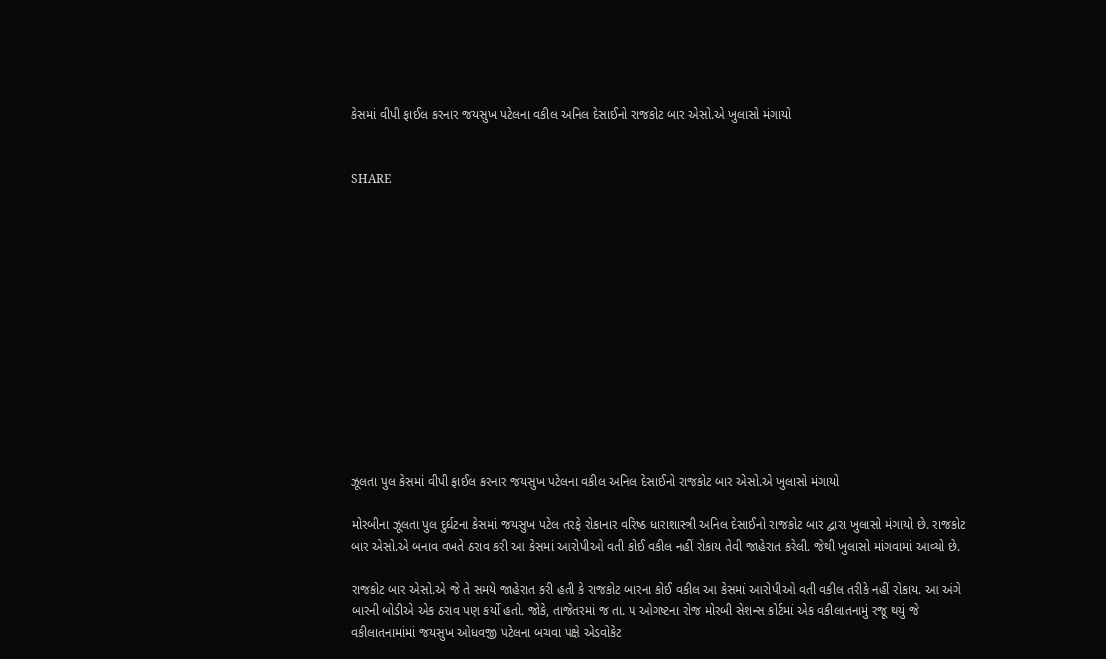કેસમાં વીપી ફાઈલ કરનાર જયસુખ પટેલના વકીલ અનિલ દેસાઈનો રાજકોટ બાર એસો.એ ખુલાસો મંગાયો


SHARE













ઝૂલતા પુલ કેસમાં વીપી ફાઈલ કરનાર જયસુખ પટેલના વકીલ અનિલ દેસાઈનો રાજકોટ બાર એસો.એ ખુલાસો મંગાયો

મોરબીના ઝૂલતા પુલ દુર્ઘટના કેસમાં જયસુખ પટેલ તરફે રોકાનાર વરિષ્ઠ ધારાશાસ્ત્રી અનિલ દેસાઈનો રાજકોટ બાર દ્વારા ખુલાસો મંગાયો છે. રાજકોટ બાર એસો.એ બનાવ વખતે ઠરાવ કરી આ કેસમાં આરોપીઓ વતી કોઈ વકીલ નહીં રોકાય તેવી જાહેરાત કરેલી. જેથી ખુલાસો માંગવામાં આવ્યો છે.

રાજકોટ બાર એસો.એ જે તે સમયે જાહેરાત કરી હતી કે રાજકોટ બારના કોઈ વકીલ આ કેસમાં આરોપીઓ વતી વકીલ તરીકે નહીં રોકાય. આ અંગે બારની બોડીએ એક ઠરાવ પણ કર્યો હતો. જોકે, તાજેતરમાં જ તા. ૫ ઓગષ્ટના રોજ મોરબી સેશન્સ કોર્ટમાં એક વકીલાતનામું રજૂ થયું જે વકીલાતનામાંમાં જયસુખ ઓધવજી પટેલના બચવા પક્ષે એડવોકેટ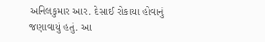અનિલકુમાર આર. દેસાઈ રોકાયા હોવાનું જણાવાયું હતું. આ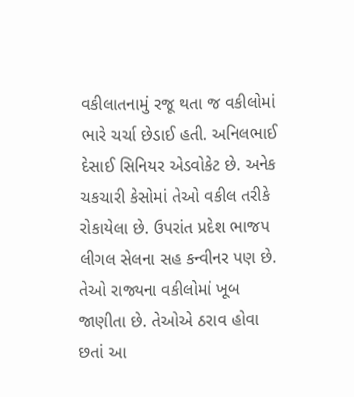વકીલાતનામું રજૂ થતા જ વકીલોમાં ભારે ચર્ચા છેડાઈ હતી. અનિલભાઈ દેસાઈ સિનિયર એડવોકેટ છે. અનેક ચકચારી કેસોમાં તેઓ વકીલ તરીકે રોકાયેલા છે. ઉપરાંત પ્રદેશ ભાજપ લીગલ સેલના સહ કન્વીનર પણ છે. તેઓ રાજ્યના વકીલોમાં ખૂબ જાણીતા છે. તેઓએ ઠરાવ હોવા છતાં આ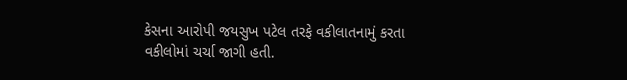કેસના આરોપી જયસુખ પટેલ તરફે વકીલાતનામું કરતા વકીલોમાં ચર્ચા જાગી હતી.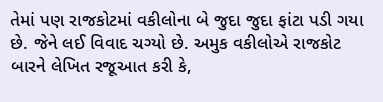તેમાં પણ રાજકોટમાં વકીલોના બે જુદા જુદા ફાંટા પડી ગયા છે. જેને લઈ વિવાદ ચગ્યો છે. અમુક વકીલોએ રાજકોટ બારને લેખિત રજૂઆત કરી કે,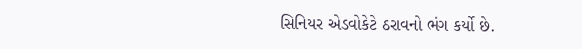સિનિયર એડવોકેટે ઠરાવનો ભંગ કર્યો છે.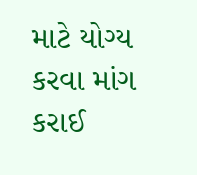માટે યોગ્ય કરવા માંગ કરાઈ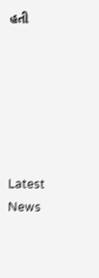હતી






Latest News